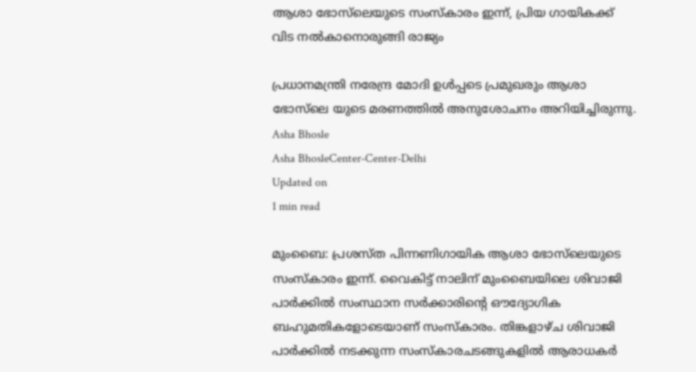ആശാ ഭോസ്‌ലെയുടെ സംസ്‌കാരം ഇന്ന്, പ്രിയ ഗായികക്ക് വിട നല്‍കാനൊരുങ്ങി രാജ്യം

പ്രധാനമന്ത്രി നരേന്ദ്ര മോദി ഉള്‍പ്പടെ പ്രമുഖരും ആശാ ഭോസ്‌ലെ യുടെ മരണത്തില്‍ അനുശോചനം അറിയിച്ചിരുന്നു.
Asha Bhosle
Asha BhosleCenter-Center-Delhi
Updated on
1 min read

മുംബൈ: പ്രശസ്ത പിന്നണിഗായിക ആശാ ഭോസ്‌ലെയുടെ സംസ്‌കാരം ഇന്ന്. വൈകിട്ട് നാലിന് മുംബൈയിലെ ശിവാജി പാര്‍ക്കില്‍ സംസ്ഥാന സര്‍ക്കാരിന്റെ ഔദ്യോഗിക ബഹുമതികളോടെയാണ് സംസ്‌കാരം. തിങ്കളാഴ്ച ശിവാജി പാർക്കിൽ നടക്കുന്ന സംസ്കാരചടങ്ങുകളിൽ ആരാധകർ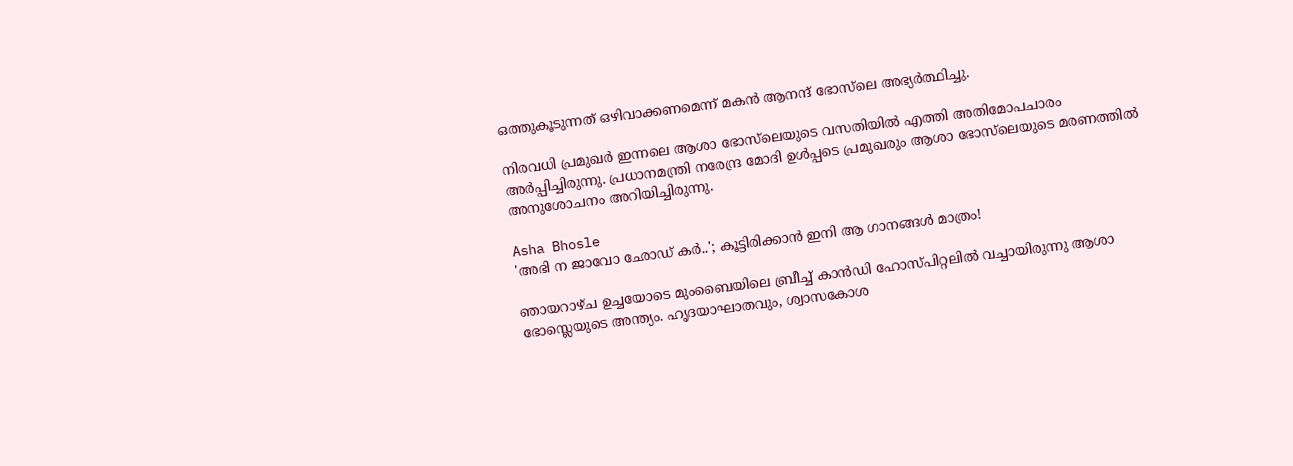ഒത്തുകൂടുന്നത് ഒഴിവാക്കണമെന്ന് മകൻ ആനന്ദ് ഭോസ്‌ലെ അഭ്യർത്ഥിച്ചു.

നിരവധി പ്രമുഖര്‍ ഇന്നലെ ആശാ ഭോസ്‌ലെയുടെ വസതിയില്‍ എത്തി അതിമോപചാരം അര്‍പ്പിച്ചിരുന്നു. പ്രധാനമന്ത്രി നരേന്ദ്ര മോദി ഉള്‍പ്പടെ പ്രമുഖരും ആശാ ഭോസ്‌ലെയുടെ മരണത്തില്‍ അനുശോചനം അറിയിച്ചിരുന്നു.

Asha Bhosle
'അഭി ന ജാവോ ഛോഡ് കര്‍..'; കൂട്ടിരിക്കാന്‍ ഇനി ആ ഗാനങ്ങള്‍ മാത്രം!

ഞായറാഴ്ച ഉച്ചയോടെ മുംബൈയിലെ ബ്രീച്ച് കാന്‍ഡി ഹോസ്പിറ്റലില്‍ വച്ചായിരുന്നു ആശാ ഭോസ്ലെയുടെ അന്ത്യം. ഹൃദയാഘാതവും, ശ്വാസകോശ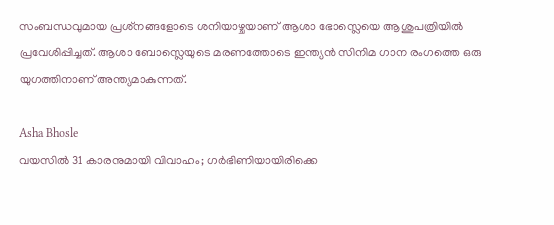സംബന്ധവുമായ പ്രശ്‌നങ്ങളോടെ ശനിയാഴ്ചയാണ് ആശാ ഭോസ്ലെയെ ആശുപത്രിയില്‍ പ്രവേശിപ്പിച്ചത്. ആശാ ബോസ്ലെയുടെ മരണത്തോടെ ഇന്ത്യന്‍ സിനിമ ഗാന രംഗത്തെ ഒരു യുഗത്തിനാണ് അന്ത്യമാകുന്നത്.

Asha Bhosle
വയസില്‍ 31 കാരനുമായി വിവാഹം; ഗര്‍ഭിണിയായിരിക്കെ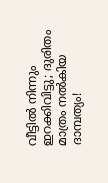വീട്ടില്‍ നിന്നും ഇറക്കിവിട്ടു; ദുരിതം മാത്രം നല്‍കിയ ദാമ്പത്യം!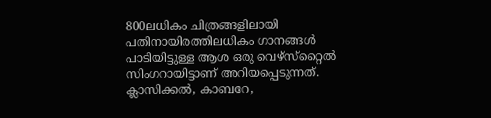800ലധികം ചിത്രങ്ങളിലായി പതിനായിരത്തിലധികം ഗാനങ്ങള്‍ പാടിയിട്ടുള്ള ആശ ഒരു വെഴ്‌സ്‌റ്റൈല്‍ സിംഗറായിട്ടാണ് അറിയപ്പെടുന്നത്. ക്ലാസിക്കല്‍, കാബറേ,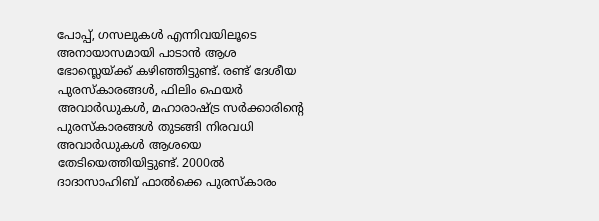പോപ്പ്, ഗസലുകള്‍ എന്നിവയിലൂടെ അനായാസമായി പാടാന്‍ ആശ ഭോസ്ലെയ്ക്ക് കഴിഞ്ഞിട്ടുണ്ട്. രണ്ട് ദേശീയ പുരസ്‌കാരങ്ങള്‍, ഫിലിം ഫെയര്‍ അവാര്‍ഡുകള്‍, മഹാരാഷ്ട്ര സര്‍ക്കാരിന്റെ പുരസ്‌കാരങ്ങള്‍ തുടങ്ങി നിരവധി അവാര്‍ഡുകള്‍ ആശയെ തേടിയെത്തിയിട്ടുണ്ട്. 2000ല്‍ ദാദാസാഹിബ് ഫാല്‍ക്കെ പുരസ്‌കാരം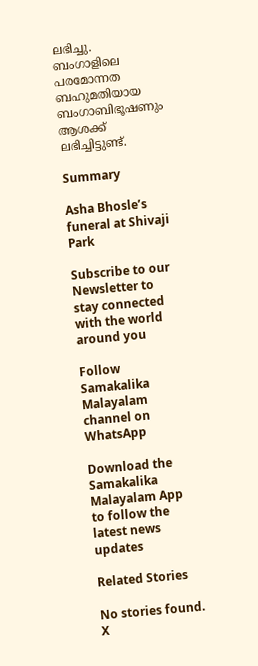ലഭിച്ചു. ബംഗാളിലെ പരമോന്നത ബഹുമതിയായ ബംഗാബിഭൂഷണും ആശക്ക് ലഭിച്ചിട്ടുണ്ട്.

Summary

Asha Bhosle’s funeral at Shivaji Park

Subscribe to our Newsletter to stay connected with the world around you

Follow Samakalika Malayalam channel on WhatsApp

Download the Samakalika Malayalam App to follow the latest news updates

Related Stories

No stories found.
X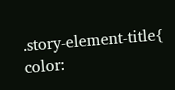.story-element-title{ color: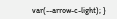var(--arrow-c-light); }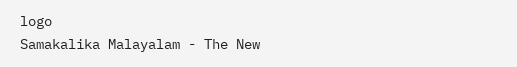logo
Samakalika Malayalam - The New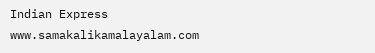Indian Express
www.samakalikamalayalam.com